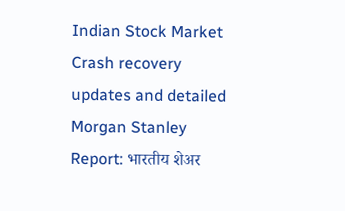Indian Stock Market Crash recovery updates and detailed Morgan Stanley Report: भारतीय शेअर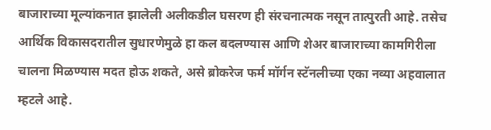बाजाराच्या मूल्यांकनात झालेली अलीकडील घसरण ही संरचनात्मक नसून तात्पुरती आहे. तसेच आर्थिक विकासदरातील सुधारणेमुळे हा कल बदलण्यास आणि शेअर बाजाराच्या कामगिरीला चालना मिळण्यास मदत होऊ शकते, असे ब्रोकरेज फर्म मॉर्गन स्टॅनलीच्या एका नव्या अहवालात म्हटले आहे.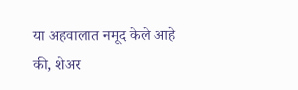या अहवालात नमूद केले आहे की, शेअर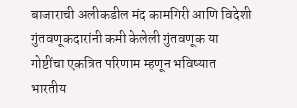बाजाराची अलीकडील मंद कामगिरी आणि विदेशी गुंतवणूकदारांनी कमी केलेली गुंतवणूक या गोष्टींचा एकत्रित परिणाम म्हणून भविष्यात भारतीय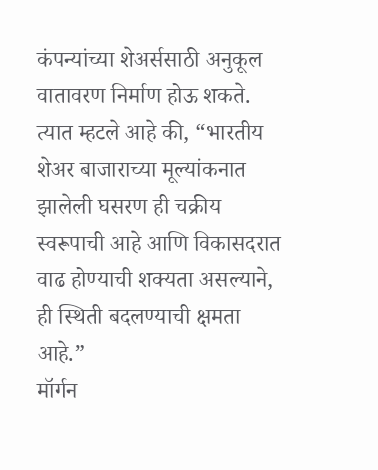कंपन्यांच्या शेअर्ससाठी अनुकूल वातावरण निर्माण होऊ शकते.
त्यात म्हटले आहे की, “भारतीय शेअर बाजाराच्या मूल्यांकनात झालेली घसरण ही चक्रीय स्वरूपाची आहे आणि विकासदरात वाढ होण्याची शक्यता असल्याने, ही स्थिती बदलण्याची क्षमता आहे.”
मॉर्गन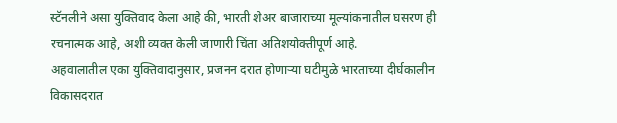स्टॅनलीने असा युक्तिवाद केला आहे की, भारती शेअर बाजाराच्या मूल्यांकनातील घसरण ही रचनात्मक आहे, अशी व्यक्त केली जाणारी चिंता अतिशयोक्तीपूर्ण आहे.
अहवालातील एका युक्तिवादानुसार, प्रजनन दरात होणाऱ्या घटीमुळे भारताच्या दीर्घकालीन विकासदरात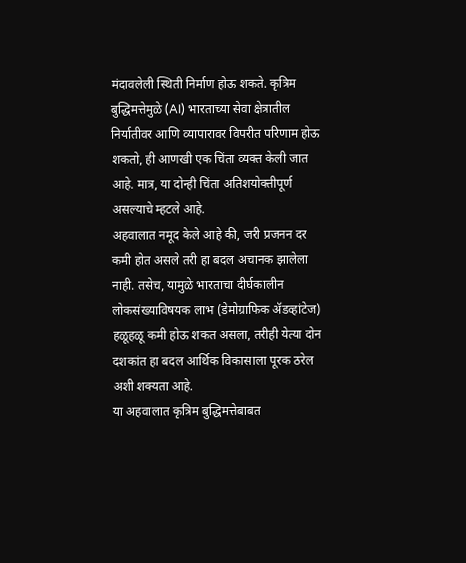मंदावलेली स्थिती निर्माण होऊ शकते. कृत्रिम बुद्धिमत्तेमुळे (AI) भारताच्या सेवा क्षेत्रातील निर्यातीवर आणि व्यापारावर विपरीत परिणाम होऊ शकतो, ही आणखी एक चिंता व्यक्त केली जात आहे. मात्र, या दोन्ही चिंता अतिशयोक्तीपूर्ण असल्याचे म्हटले आहे.
अहवालात नमूद केले आहे की, जरी प्रजनन दर कमी होत असले तरी हा बदल अचानक झालेला नाही. तसेच, यामुळे भारताचा दीर्घकालीन लोकसंख्याविषयक लाभ (डेमोग्राफिक ॲडव्हांटेज) हळूहळू कमी होऊ शकत असला, तरीही येत्या दोन दशकांत हा बदल आर्थिक विकासाला पूरक ठरेल अशी शक्यता आहे.
या अहवालात कृत्रिम बुद्धिमत्तेबाबत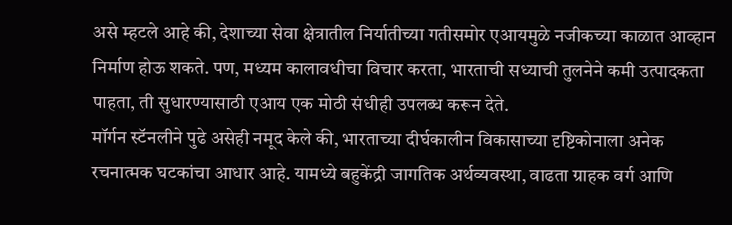असे म्हटले आहे की, देशाच्या सेवा क्षेत्रातील निर्यातीच्या गतीसमोर एआयमुळे नजीकच्या काळात आव्हान निर्माण होऊ शकते. पण, मध्यम कालावधीचा विचार करता, भारताची सध्याची तुलनेने कमी उत्पादकता पाहता, ती सुधारण्यासाठी एआय एक मोठी संधीही उपलब्ध करून देते.
मॉर्गन स्टॅनलीने पुढे असेही नमूद केले की, भारताच्या दीर्घकालीन विकासाच्या दृष्टिकोनाला अनेक रचनात्मक घटकांचा आधार आहे. यामध्ये बहुकेंद्री जागतिक अर्थव्यवस्था, वाढता ग्राहक वर्ग आणि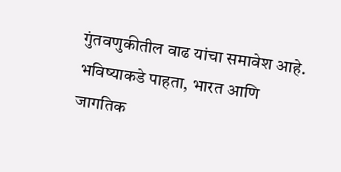गुंतवणुकीतील वाढ यांचा समावेश आहे.
भविष्याकडे पाहता, भारत आणि जागतिक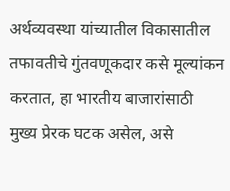अर्थव्यवस्था यांच्यातील विकासातील तफावतीचे गुंतवणूकदार कसे मूल्यांकन करतात, हा भारतीय बाजारांसाठी मुख्य प्रेरक घटक असेल, असे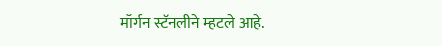मॉर्गन स्टॅनलीने म्हटले आहे.